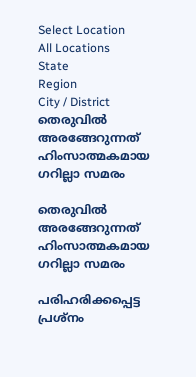Select Location
All Locations
State
Region
City / District
തെരുവില്‍ അരങ്ങേറുന്നത് ഹിംസാത്മകമായ ഗറില്ലാ സമരം

തെരുവില്‍ അരങ്ങേറുന്നത് ഹിംസാത്മകമായ ഗറില്ലാ സമരം

പരിഹരിക്കപ്പെട്ട പ്രശ്‌നം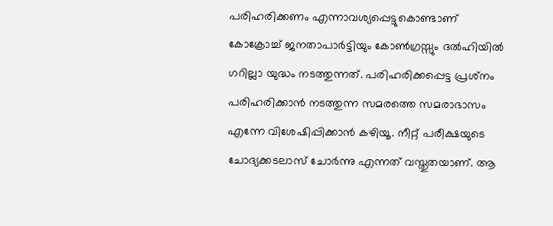പരിഹരിക്കണം എന്നാവശ്യപ്പെട്ടുകൊണ്ടാണ് കോക്രോച്ച് ജനതാപാര്‍ട്ടിയും കോണ്‍ഗ്രസ്സും ദല്‍ഹിയില്‍ ഗറില്ലാ യുദ്ധം നടത്തുന്നത്. പരിഹരിക്കപ്പെട്ട പ്രശ്‌നം പരിഹരിക്കാന്‍ നടത്തുന്ന സമരത്തെ സമരാഭാസം എന്നേ വിശേഷിപ്പിക്കാന്‍ കഴിയൂ. നീറ്റ് പരീക്ഷയുടെ ചോദ്യക്കടലാസ് ചോര്‍ന്നു എന്നത് വസ്തുതയാണ്. ആ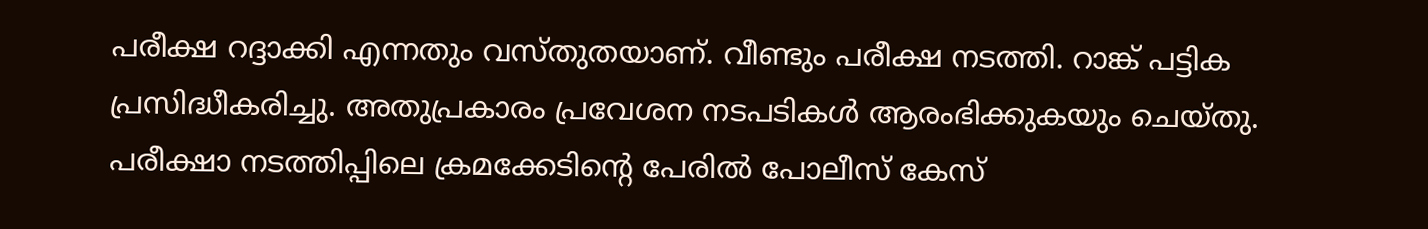പരീക്ഷ റദ്ദാക്കി എന്നതും വസ്തുതയാണ്. വീണ്ടും പരീക്ഷ നടത്തി. റാങ്ക് പട്ടിക പ്രസിദ്ധീകരിച്ചു. അതുപ്രകാരം പ്രവേശന നടപടികള്‍ ആരംഭിക്കുകയും ചെയ്തു. പരീക്ഷാ നടത്തിപ്പിലെ ക്രമക്കേടിന്റെ പേരില്‍ പോലീസ് കേസ്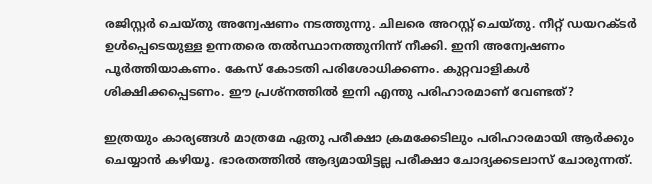രജിസ്റ്റര്‍ ചെയ്തു അന്വേഷണം നടത്തുന്നു. ചിലരെ അറസ്റ്റ് ചെയ്തു. നീറ്റ് ഡയറക്ടര്‍ ഉള്‍പ്പെടെയുള്ള ഉന്നതരെ തല്‍സ്ഥാനത്തുനിന്ന് നീക്കി. ഇനി അന്വേഷണം പൂര്‍ത്തിയാകണം. കേസ് കോടതി പരിശോധിക്കണം. കുറ്റവാളികള്‍ ശിക്ഷിക്കപ്പെടണം. ഈ പ്രശ്‌നത്തില്‍ ഇനി എന്തു പരിഹാരമാണ് വേണ്ടത്?

ഇത്രയും കാര്യങ്ങള്‍ മാത്രമേ ഏതു പരീക്ഷാ ക്രമക്കേടിലും പരിഹാരമായി ആര്‍ക്കും ചെയ്യാന്‍ കഴിയൂ. ഭാരതത്തില്‍ ആദ്യമായിട്ടല്ല പരീക്ഷാ ചോദ്യക്കടലാസ് ചോരുന്നത്.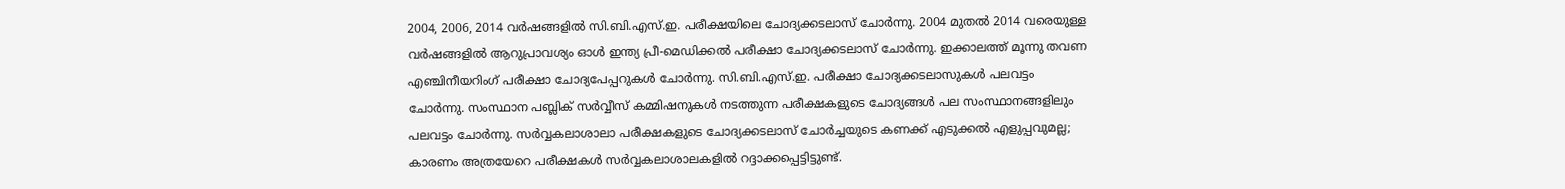2004, 2006, 2014 വര്‍ഷങ്ങളില്‍ സി.ബി.എസ്.ഇ. പരീക്ഷയിലെ ചോദ്യക്കടലാസ് ചോര്‍ന്നു. 2004 മുതല്‍ 2014 വരെയുള്ള വര്‍ഷങ്ങളില്‍ ആറുപ്രാവശ്യം ഓള്‍ ഇന്ത്യ പ്രീ-മെഡിക്കല്‍ പരീക്ഷാ ചോദ്യക്കടലാസ് ചോര്‍ന്നു. ഇക്കാലത്ത് മൂന്നു തവണ എഞ്ചിനീയറിംഗ് പരീക്ഷാ ചോദ്യപേപ്പറുകള്‍ ചോര്‍ന്നു. സി.ബി.എസ്.ഇ. പരീക്ഷാ ചോദ്യക്കടലാസുകള്‍ പലവട്ടം ചോര്‍ന്നു. സംസ്ഥാന പബ്ലിക് സര്‍വ്വീസ് കമ്മിഷനുകള്‍ നടത്തുന്ന പരീക്ഷകളുടെ ചോദ്യങ്ങള്‍ പല സംസ്ഥാനങ്ങളിലും പലവട്ടം ചോര്‍ന്നു. സര്‍വ്വകലാശാലാ പരീക്ഷകളുടെ ചോദ്യക്കടലാസ് ചോര്‍ച്ചയുടെ കണക്ക് എടുക്കല്‍ എളുപ്പവുമല്ല; കാരണം അത്രയേറെ പരീക്ഷകള്‍ സര്‍വ്വകലാശാലകളില്‍ റദ്ദാക്കപ്പെട്ടിട്ടുണ്ട്.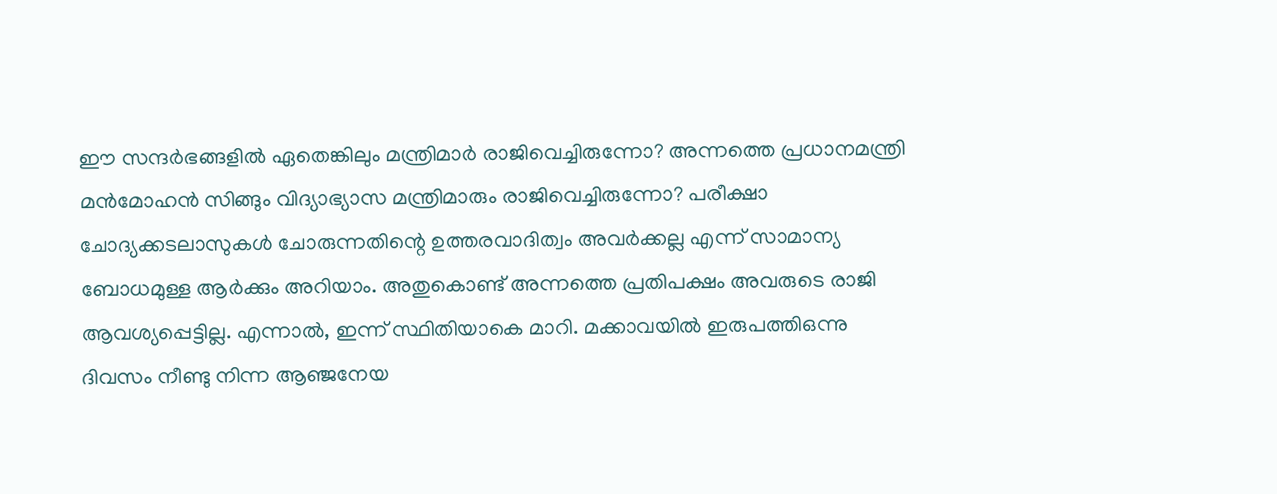ഈ സന്ദര്‍ഭങ്ങളില്‍ ഏതെങ്കിലും മന്ത്രിമാര്‍ രാജിവെച്ചിരുന്നോ? അന്നത്തെ പ്രധാനമന്ത്രി മന്‍മോഹന്‍ സിങ്ങും വിദ്യാഭ്യാസ മന്ത്രിമാരും രാജിവെച്ചിരുന്നോ? പരീക്ഷാ ചോദ്യക്കടലാസുകള്‍ ചോരുന്നതിന്റെ ഉത്തരവാദിത്വം അവര്‍ക്കല്ല എന്ന് സാമാന്യ ബോധമുള്ള ആര്‍ക്കും അറിയാം. അതുകൊണ്ട് അന്നത്തെ പ്രതിപക്ഷം അവരുടെ രാജി ആവശ്യപ്പെട്ടില്ല. എന്നാല്‍, ഇന്ന് സ്ഥിതിയാകെ മാറി. മക്കാവയില്‍ ഇരുപത്തിഒന്നു ദിവസം നീണ്ടു നിന്ന ആഞ്ജനേയ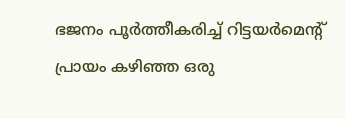ഭജനം പൂര്‍ത്തീകരിച്ച് റിട്ടയര്‍മെന്റ് പ്രായം കഴിഞ്ഞ ഒരു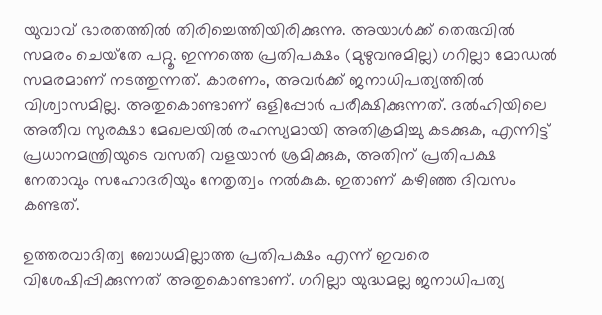യുവാവ് ഭാരതത്തില്‍ തിരിച്ചെത്തിയിരിക്കുന്നു. അയാള്‍ക്ക് തെരുവില്‍ സമരം ചെയ്‌തേ പറ്റൂ. ഇന്നത്തെ പ്രതിപക്ഷം (മുഴുവനുമില്ല) ഗറില്ലാ മോഡല്‍ സമരമാണ് നടത്തുന്നത്. കാരണം, അവര്‍ക്ക് ജനാധിപത്യത്തില്‍ വിശ്വാസമില്ല. അതുകൊണ്ടാണ് ഒളിപ്പോര്‍ പരീക്ഷിക്കുന്നത്. ദല്‍ഹിയിലെ അതീവ സുരക്ഷാ മേഖലയില്‍ രഹസ്യമായി അതിക്രമിച്ചു കടക്കുക, എന്നിട്ട് പ്രധാനമന്ത്രിയുടെ വസതി വളയാന്‍ ശ്രമിക്കുക, അതിന് പ്രതിപക്ഷ നേതാവും സഹോദരിയും നേതൃത്വം നല്‍കുക. ഇതാണ് കഴിഞ്ഞ ദിവസം കണ്ടത്.

ഉത്തരവാദിത്വ ബോധമില്ലാത്ത പ്രതിപക്ഷം എന്ന് ഇവരെ വിശേഷിപ്പിക്കുന്നത് അതുകൊണ്ടാണ്. ഗറില്ലാ യുദ്ധമല്ല ജനാധിപത്യ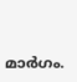മാര്‍ഗം.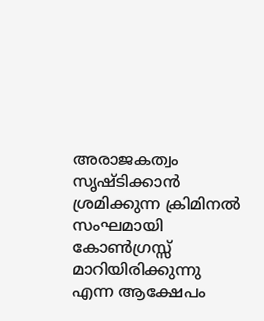അരാജകത്വം സൃഷ്ടിക്കാന്‍ ശ്രമിക്കുന്ന ക്രിമിനല്‍ സംഘമായി കോണ്‍ഗ്രസ്സ് മാറിയിരിക്കുന്നു എന്ന ആക്ഷേപം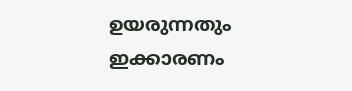ഉയരുന്നതും ഇക്കാരണം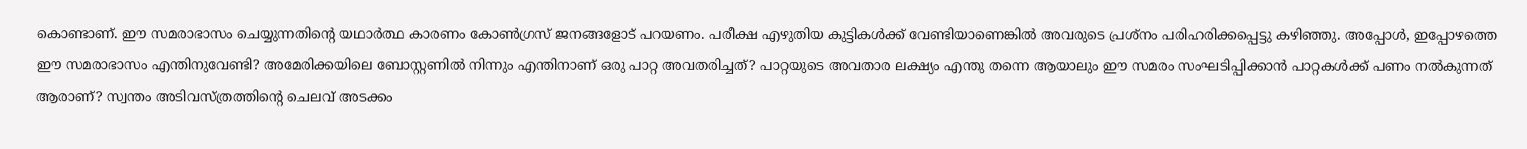കൊണ്ടാണ്. ഈ സമരാഭാസം ചെയ്യുന്നതിന്റെ യഥാര്‍ത്ഥ കാരണം കോണ്‍ഗ്രസ് ജനങ്ങളോട് പറയണം. പരീക്ഷ എഴുതിയ കുട്ടികള്‍ക്ക് വേണ്ടിയാണെങ്കില്‍ അവരുടെ പ്രശ്‌നം പരിഹരിക്കപ്പെട്ടു കഴിഞ്ഞു. അപ്പോള്‍, ഇപ്പോഴത്തെ ഈ സമരാഭാസം എന്തിനുവേണ്ടി? അമേരിക്കയിലെ ബോസ്റ്റണില്‍ നിന്നും എന്തിനാണ് ഒരു പാറ്റ അവതരിച്ചത്? പാറ്റയുടെ അവതാര ലക്ഷ്യം എന്തു തന്നെ ആയാലും ഈ സമരം സംഘടിപ്പിക്കാന്‍ പാറ്റകള്‍ക്ക് പണം നല്‍കുന്നത് ആരാണ്? സ്വന്തം അടിവസ്ത്രത്തിന്റെ ചെലവ് അടക്കം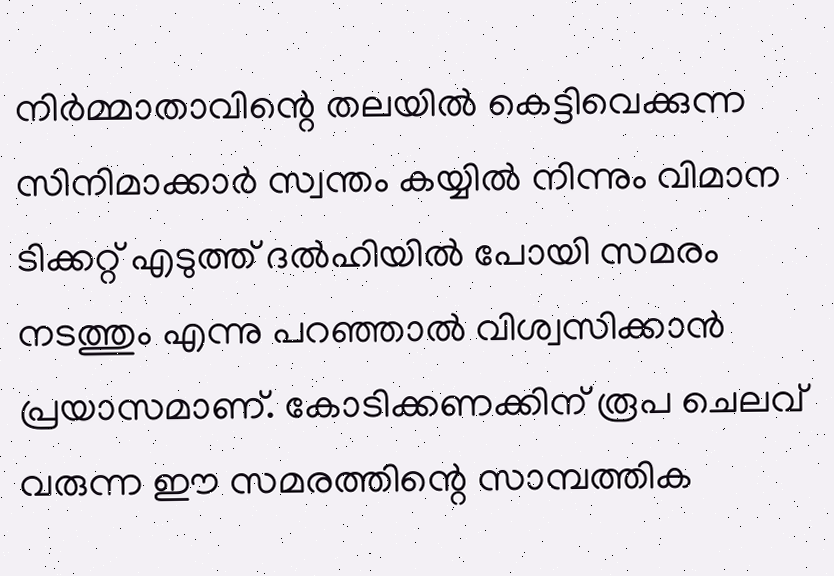നിര്‍മ്മാതാവിന്റെ തലയില്‍ കെട്ടിവെക്കുന്ന സിനിമാക്കാര്‍ സ്വന്തം കയ്യില്‍ നിന്നും വിമാന ടിക്കറ്റ് എടുത്ത് ദല്‍ഹിയില്‍ പോയി സമരം നടത്തും എന്നു പറഞ്ഞാല്‍ വിശ്വസിക്കാന്‍ പ്രയാസമാണ്. കോടിക്കണക്കിന് രൂപ ചെലവ് വരുന്ന ഈ സമരത്തിന്റെ സാമ്പത്തിക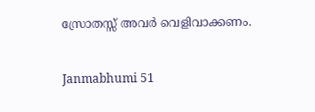സ്രോതസ്സ് അവര്‍ വെളിവാക്കണം.


Janmabhumi 51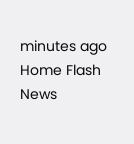minutes ago
Home Flash News